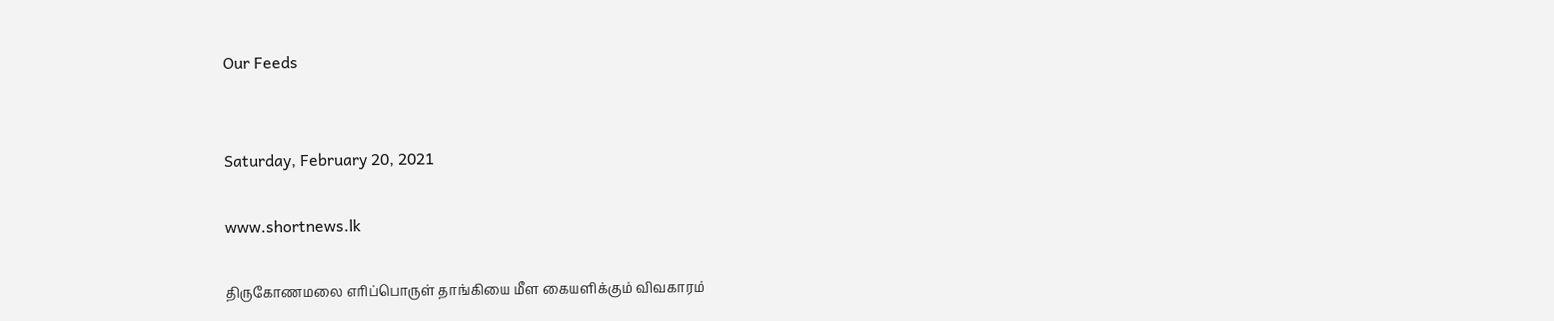Our Feeds


Saturday, February 20, 2021

www.shortnews.lk

திருகோணமலை எரிப்பொருள் தாங்கியை மீள கையளிக்கும் விவகாரம்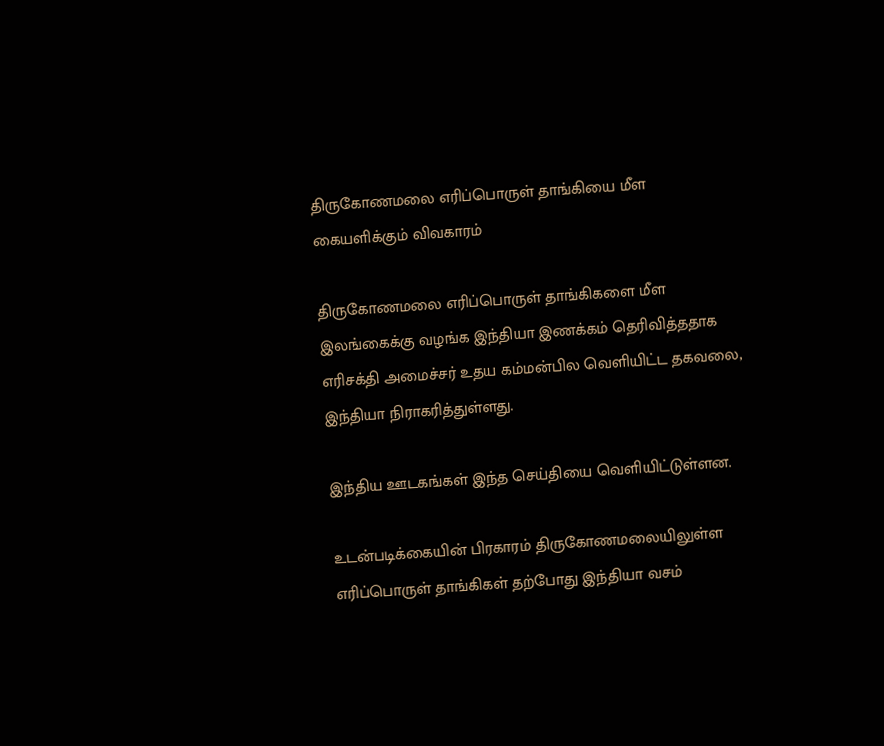திருகோணமலை எரிப்பொருள் தாங்கியை மீள கையளிக்கும் விவகாரம்

திருகோணமலை எரிப்பொருள் தாங்கிகளை மீள இலங்கைக்கு வழங்க இந்தியா இணக்கம் தெரிவித்ததாக எரிசக்தி அமைச்சர் உதய கம்மன்பில வெளியிட்ட தகவலை, இந்தியா நிராகரித்துள்ளது.

இந்திய ஊடகங்கள் இந்த செய்தியை வெளியிட்டுள்ளன.

உடன்படிக்கையின் பிரகாரம் திருகோணமலையிலுள்ள எரிப்பொருள் தாங்கிகள் தற்போது இந்தியா வசம்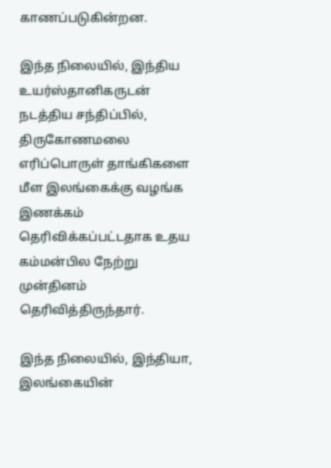காணப்படுகின்றன.

இந்த நிலையில், இந்திய உயர்ஸ்தானிகருடன் நடத்திய சந்திப்பில், திருகோணமலை எரிப்பொருள் தாங்கிகளை மீள இலங்கைக்கு வழங்க இணக்கம் தெரிவிக்கப்பட்டதாக உதய கம்மன்பில நேற்று முன்தினம் தெரிவித்திருந்தார்.

இந்த நிலையில், இந்தியா, இலங்கையின்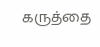கருத்தை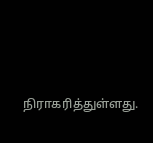நிராகரித்துள்ளது.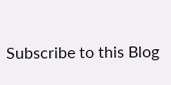Subscribe to this Blog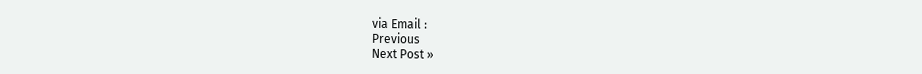via Email :
Previous
Next Post »